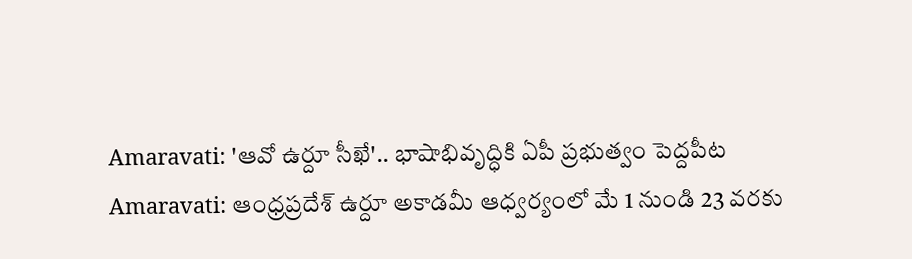Amaravati: 'ఆవో ఉర్దూ సీఖే'.. భాషాభివృద్ధికి ఏపీ ప్రభుత్వం పెద్దపీట
Amaravati: ఆంధ్రప్రదేశ్ ఉర్దూ అకాడమీ ఆధ్వర్యంలో మే 1 నుండి 23 వరకు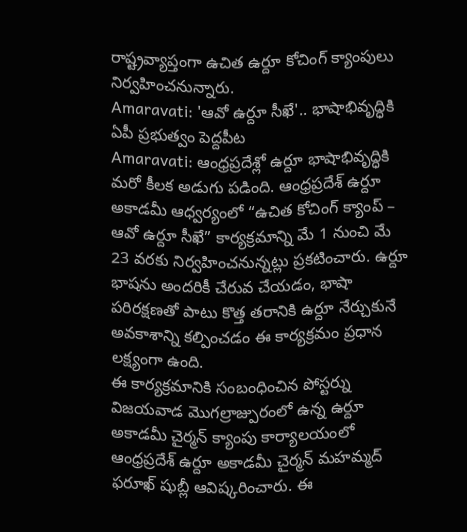రాష్ట్రవ్యాప్తంగా ఉచిత ఉర్దూ కోచింగ్ క్యాంపులు నిర్వహించనున్నారు.
Amaravati: 'ఆవో ఉర్దూ సీఖే'.. భాషాభివృద్ధికి ఏపీ ప్రభుత్వం పెద్దపీట
Amaravati: ఆంధ్రప్రదేశ్లో ఉర్దూ భాషాభివృద్ధికి మరో కీలక అడుగు పడింది. ఆంధ్రప్రదేశ్ ఉర్దూ అకాడమీ ఆధ్వర్యంలో “ఉచిత కోచింగ్ క్యాంప్ – ఆవో ఉర్దూ సీఖే” కార్యక్రమాన్ని మే 1 నుంచి మే 23 వరకు నిర్వహించనున్నట్లు ప్రకటించారు. ఉర్దూ భాషను అందరికీ చేరువ చేయడం, భాషా పరిరక్షణతో పాటు కొత్త తరానికి ఉర్దూ నేర్చుకునే అవకాశాన్ని కల్పించడం ఈ కార్యక్రమం ప్రధాన లక్ష్యంగా ఉంది.
ఈ కార్యక్రమానికి సంబంధించిన పోస్టర్ను విజయవాడ మొగల్రాజ్పురంలో ఉన్న ఉర్దూ అకాడమీ చైర్మన్ క్యాంపు కార్యాలయంలో ఆంధ్రప్రదేశ్ ఉర్దూ అకాడమీ చైర్మన్ మహమ్మద్ ఫరూఖ్ షుబ్లీ ఆవిష్కరించారు. ఈ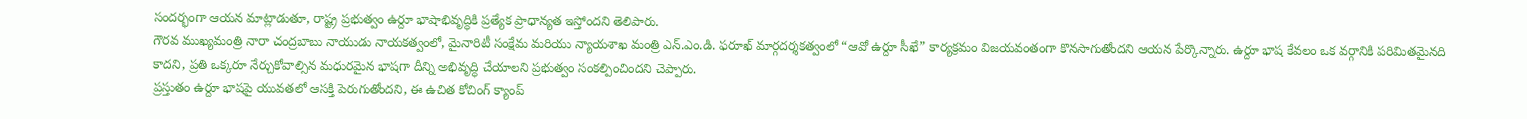సందర్భంగా ఆయన మాట్లాడుతూ, రాష్ట్ర ప్రభుత్వం ఉర్దూ భాషాభివృద్ధికి ప్రత్యేక ప్రాధాన్యత ఇస్తోందని తెలిపారు.
గౌరవ ముఖ్యమంత్రి నారా చంద్రబాబు నాయుడు నాయకత్వంలో, మైనారిటీ సంక్షేమ మరియు న్యాయశాఖ మంత్రి ఎన్.ఎం.డి. ఫరూఖ్ మార్గదర్శకత్వంలో “ఆవో ఉర్దూ సీఖే” కార్యక్రమం విజయవంతంగా కొనసాగుతోందని ఆయన పేర్కొన్నారు. ఉర్దూ భాష కేవలం ఒక వర్గానికి పరిమితమైనది కాదని, ప్రతి ఒక్కరూ నేర్చుకోవాల్సిన మధురమైన భాషగా దీన్ని అభివృద్ధి చేయాలని ప్రభుత్వం సంకల్పించిందని చెప్పారు.
ప్రస్తుతం ఉర్దూ భాషపై యువతలో ఆసక్తి పెరుగుతోందని, ఈ ఉచిత కోచింగ్ క్యాంప్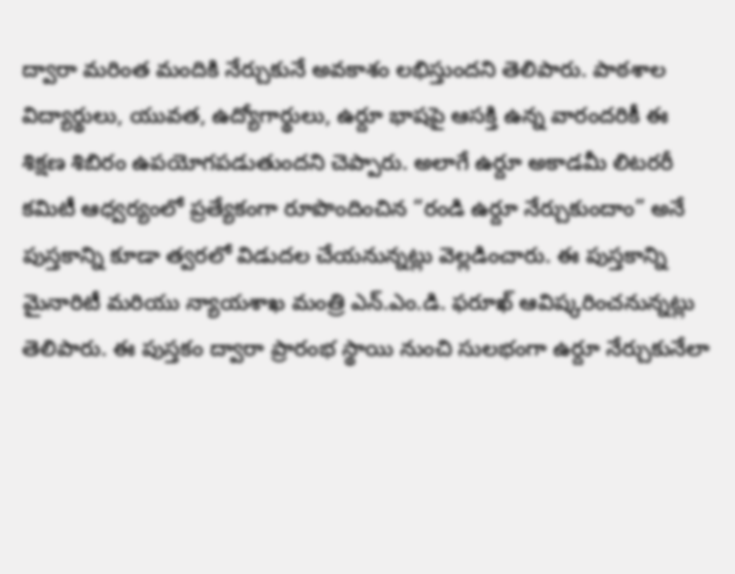ద్వారా మరింత మందికి నేర్చుకునే అవకాశం లభిస్తుందని తెలిపారు. పాఠశాల విద్యార్థులు, యువత, ఉద్యోగార్థులు, ఉర్దూ భాషపై ఆసక్తి ఉన్న వారందరికీ ఈ శిక్షణ శిబిరం ఉపయోగపడుతుందని చెప్పారు. అలాగే ఉర్దూ అకాడమీ లిటరరీ కమిటీ ఆధ్వర్యంలో ప్రత్యేకంగా రూపొందించిన “రండి ఉర్దూ నేర్చుకుందాం” అనే పుస్తకాన్ని కూడా త్వరలో విడుదల చేయనున్నట్లు వెల్లడించారు. ఈ పుస్తకాన్ని మైనారిటీ మరియు న్యాయశాఖ మంత్రి ఎన్.ఎం.డి. ఫరూఖ్ ఆవిష్కరించనున్నట్లు తెలిపారు. ఈ పుస్తకం ద్వారా ప్రారంభ స్థాయి నుంచి సులభంగా ఉర్దూ నేర్చుకునేలా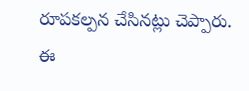రూపకల్పన చేసినట్లు చెప్పారు.
ఈ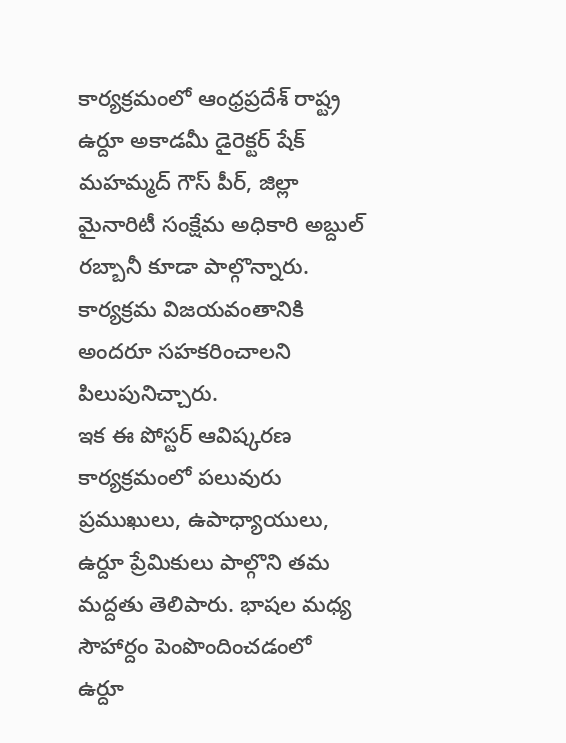కార్యక్రమంలో ఆంధ్రప్రదేశ్ రాష్ట్ర ఉర్దూ అకాడమీ డైరెక్టర్ షేక్ మహమ్మద్ గౌస్ పీర్, జిల్లా మైనారిటీ సంక్షేమ అధికారి అబ్దుల్ రబ్బానీ కూడా పాల్గొన్నారు. కార్యక్రమ విజయవంతానికి అందరూ సహకరించాలని పిలుపునిచ్చారు.
ఇక ఈ పోస్టర్ ఆవిష్కరణ కార్యక్రమంలో పలువురు ప్రముఖులు, ఉపాధ్యాయులు, ఉర్దూ ప్రేమికులు పాల్గొని తమ మద్దతు తెలిపారు. భాషల మధ్య సౌహార్దం పెంపొందించడంలో ఉర్దూ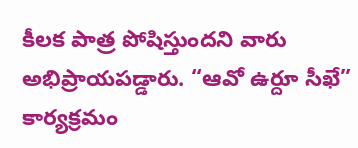కీలక పాత్ర పోషిస్తుందని వారు అభిప్రాయపడ్డారు. “ఆవో ఉర్దూ సీఖే” కార్యక్రమం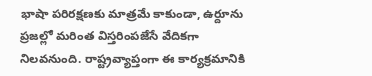భాషా పరిరక్షణకు మాత్రమే కాకుండా, ఉర్దూను ప్రజల్లో మరింత విస్తరింపజేసే వేదికగా నిలవనుంది. రాష్ట్రవ్యాప్తంగా ఈ కార్యక్రమానికి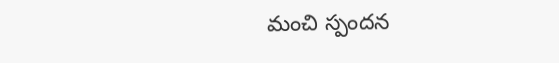మంచి స్పందన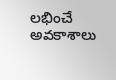లభించే అవకాశాలు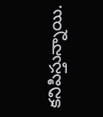కనిపిస్తున్నాయి.